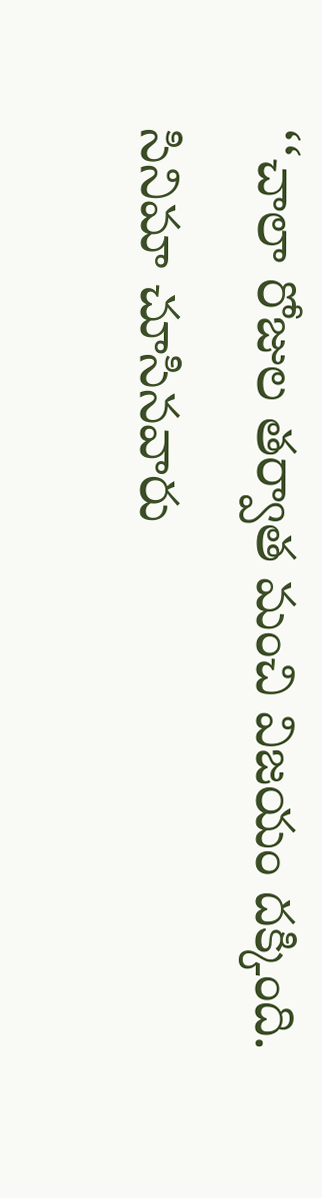‘‘చాలా రోజుల తర్వాత మంచి విజయం దక్కింది. సినిమా చూసినవారు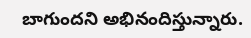బాగుందని అభినందిస్తున్నారు.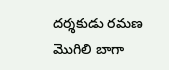దర్శకుడు రమణ మొగిలి బాగా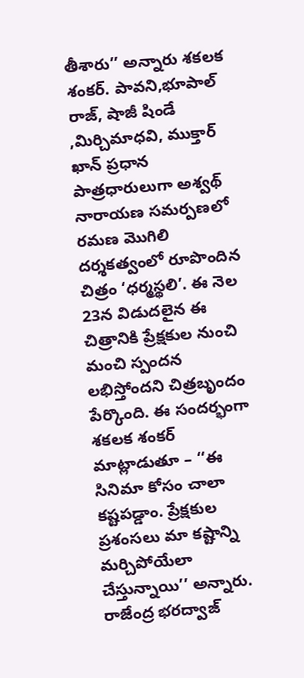తీశారు’’ అన్నారు శకలక శంకర్. పావని,భూపాల్ రాజ్, షాజీ షిండే ,మిర్చిమాధవి, ముక్తార్ ఖాన్ ప్రధాన పాత్రధారులుగా అశ్వథ్ నారాయణ సమర్పణలో రమణ మొగిలి దర్శకత్వంలో రూపొందిన చిత్రం ‘ధర్మస్థలి’. ఈ నెల 23న విడుదలైన ఈ చిత్రానికి ప్రేక్షకుల నుంచి మంచి స్పందన లభిస్తోందని చిత్రబృందం పేర్కొంది. ఈ సందర్భంగా శకలక శంకర్ మాట్లాడుతూ – ‘‘ఈ సినిమా కోసం చాలా కష్టపడ్డాం. ప్రేక్షకుల ప్రశంసలు మా కష్టాన్ని మర్చిపోయేలా చేస్తున్నాయి’’ అన్నారు. రాజేంద్ర భరద్వాజ్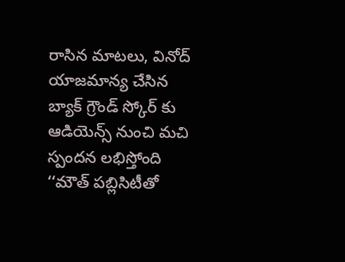రాసిన మాటలు, వినోద్ యాజమాన్య చేసిన బ్యాక్ గ్రౌండ్ స్కోర్ కు ఆడియెన్స్ నుంచి మచి స్పందన లభిస్తోంది ‘‘మౌత్ పబ్లిసిటీతో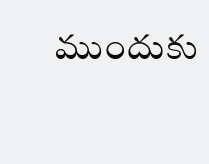ముందుకు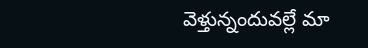వెళ్తున్నందువల్లే మా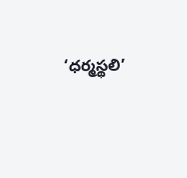‘ధర్మస్థలి’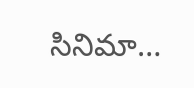సినిమా…